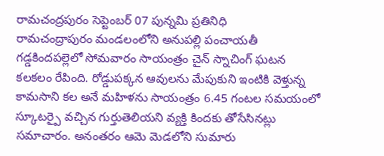రామచంద్రపురం సెప్టెంబర్ 07 పున్నమి ప్రతినిధి
రామచంద్రాపురం మండలంలోని అనుపల్లి పంచాయతీ గడ్డకిందపల్లెలో సోమవారం సాయంత్రం చైన్ స్నాచింగ్ ఘటన కలకలం రేపింది. రోడ్డుపక్కన ఆవులను మేపుకుని ఇంటికి వెళ్తున్న కామసాని కల అనే మహిళను సాయంత్రం 6.45 గంటల సమయంలో స్కూటర్పై వచ్చిన గుర్తుతెలియని వ్యక్తి కిందకు తోసేసినట్లు సమాచారం. అనంతరం ఆమె మెడలోని సుమారు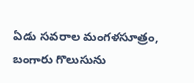ఏడు సవరాల మంగళసూత్రం, బంగారు గొలుసును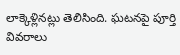లాక్కెళ్లినట్లు తెలిసింది. ఘటనపై పూర్తి వివరాలు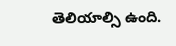తెలియాల్సి ఉంది.